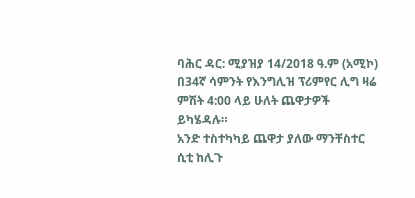ባሕር ዳር: ሚያዝያ 14/2018 ዓ.ም (አሚኮ) በ34ኛ ሳምንት የእንግሊዝ ፕሪምየር ሊግ ዛሬ ምሽት 4:00 ላይ ሁለት ጨዋታዎች ይካሄዳሉ።
አንድ ተስተካካይ ጨዋታ ያለው ማንቸስተር ሲቲ ከሊጉ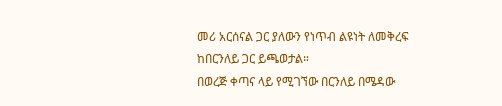መሪ አርሰናል ጋር ያለውን የነጥብ ልዩነት ለመቅረፍ ከበርንለይ ጋር ይጫወታል።
በወረጅ ቀጣና ላይ የሚገኘው በርንለይ በሜዳው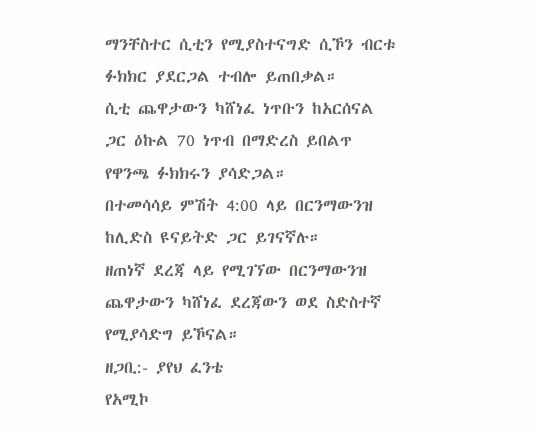ማንቸስተር ሲቲን የሚያስተናግድ ሲኾን ብርቱ ፉክክር ያደርጋል ተብሎ ይጠበቃል።
ሲቲ ጨዋታውን ካሸነፈ ነጥቡን ከአርሰናል ጋር ዕኩል 70 ነጥብ በማድረስ ይበልጥ የዋንጫ ፉክክሩን ያሳድጋል።
በተመሳሳይ ምሽት 4:00 ላይ በርንማውንዝ ከሊድስ ዩናይትድ ጋር ይገናኛሉ።
ዘጠነኛ ደረጃ ላይ የሚገኘው በርንማውንዝ ጨዋታውን ካሸነፈ ደረጃውን ወደ ስድስተኛ የሚያሳድግ ይኾናል።
ዘጋቢ:- ያየህ ፈንቴ
የአሚኮ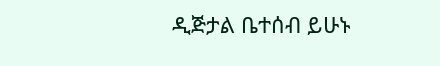ዲጅታል ቤተሰብ ይሁኑ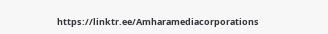https://linktr.ee/Amharamediacorporations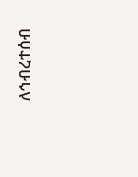ለኅብረተሰብ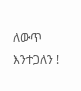ለውጥ እንተጋለን !